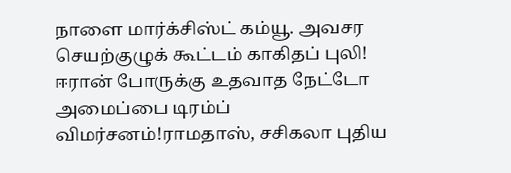நாளை மார்க்சிஸ்ட் கம்யூ. அவசர செயற்குழுக் கூட்டம் காகிதப் புலி! ஈரான் போருக்கு உதவாத நேட்டோ அமைப்பை டிரம்ப் விமர்சனம்!ராமதாஸ், சசிகலா புதிய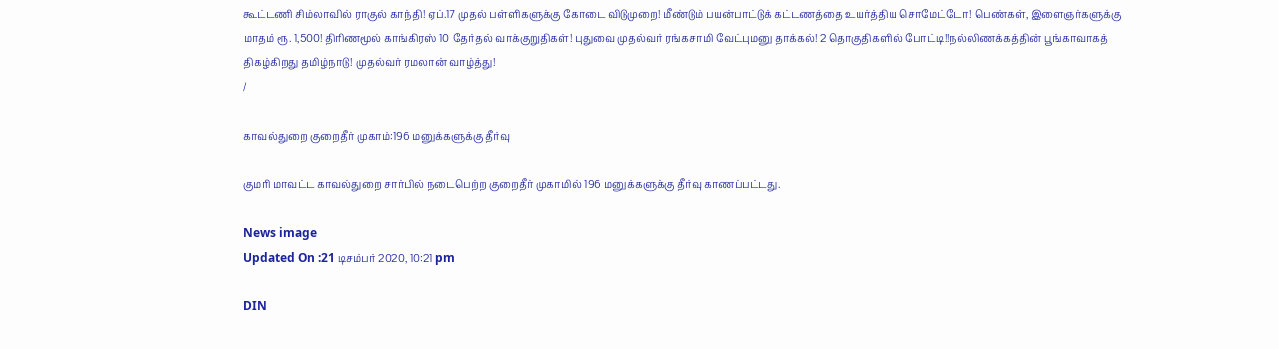கூட்டணி சிம்லாவில் ராகுல் காந்தி! ஏப்.17 முதல் பள்ளிகளுக்கு கோடை விடுமுறை! மீண்டும் பயன்பாட்டுக் கட்டணத்தை உயர்த்திய சொமேட்டோ! பெண்கள், இளைஞர்களுக்கு மாதம் ரூ. 1,500! திரிணமூல் காங்கிரஸ் 10 தேர்தல் வாக்குறுதிகள்! புதுவை முதல்வர் ரங்கசாமி வேட்புமனு தாக்கல்! 2 தொகுதிகளில் போட்டி!!நல்லிணக்கத்தின் பூங்காவாகத் திகழ்கிறது தமிழ்நாடு! முதல்வர் ரமலான் வாழ்த்து!
/

காவல்துறை குறைதீர் முகாம்:196 மனுக்களுக்கு தீர்வு

குமரி மாவட்ட காவல்துறை சார்பில் நடைபெற்ற குறைதீர் முகாமில் 196 மனுக்களுக்கு தீர்வு காணப்பட்டது.

News image
Updated On :21 டிசம்பர் 2020, 10:21 pm

DIN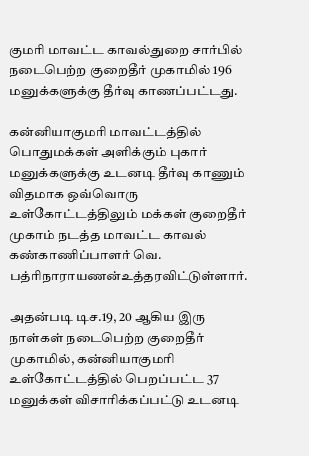குமரி மாவட்ட காவல்துறை சார்பில் நடைபெற்ற குறைதீர் முகாமில் 196 மனுக்களுக்கு தீர்வு காணப்பட்டது.

கன்னியாகுமரி மாவட்டத்தில் பொதுமக்கள் அளிக்கும் புகார் மனுக்களுக்கு உடனடி தீர்வு காணும் விதமாக ஒவ்வொரு உள்கோட்டத்திலும் மக்கள் குறைதீர் முகாம் நடத்த மாவட்ட காவல் கண்காணிப்பாளர் வெ. பத்ரிநாராயணன்உத்தரவிட்டுள்ளார்.

அதன்படி டிச.19, 20 ஆகிய இரு நாள்கள் நடைபெற்ற குறைதீர் முகாமில், கன்னியாகுமரி உள்கோட்டத்தில் பெறப்பட்ட 37 மனுக்கள் விசாரிக்கப்பட்டு உடனடி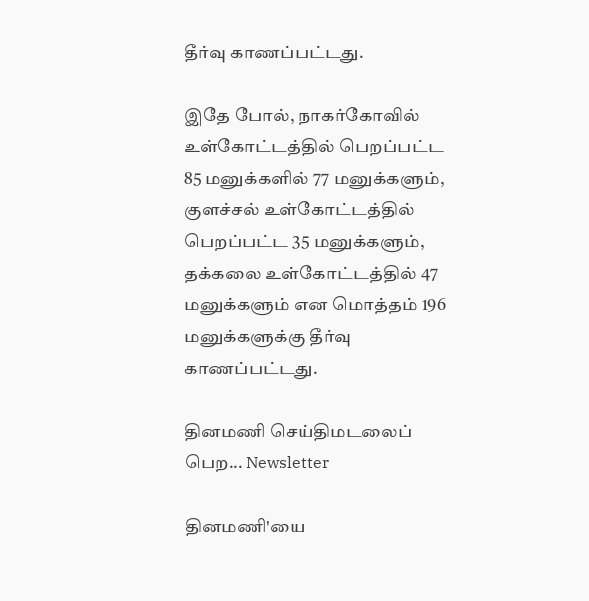தீர்வு காணப்பட்டது.

இதே போல், நாகர்கோவில் உள்கோட்டத்தில் பெறப்பட்ட 85 மனுக்களில் 77 மனுக்களும், குளச்சல் உள்கோட்டத்தில் பெறப்பட்ட 35 மனுக்களும், தக்கலை உள்கோட்டத்தில் 47 மனுக்களும் என மொத்தம் 196 மனுக்களுக்கு தீர்வு காணப்பட்டது.

தினமணி செய்திமடலைப் பெற... Newsletter

தினமணி'யை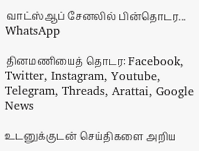வாட்ஸ்ஆப் சேனலில் பின்தொடர... WhatsApp

தினமணியைத் தொடர: Facebook, Twitter, Instagram, Youtube, Telegram, Threads, Arattai, Google News

உடனுக்குடன் செய்திகளை அறிய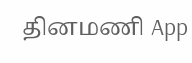தினமணி App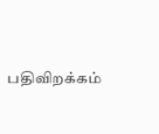பதிவிறக்கம்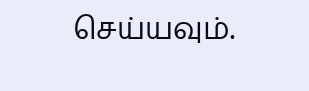செய்யவும்.